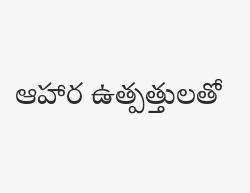ఆహార ఉత్పత్తులతో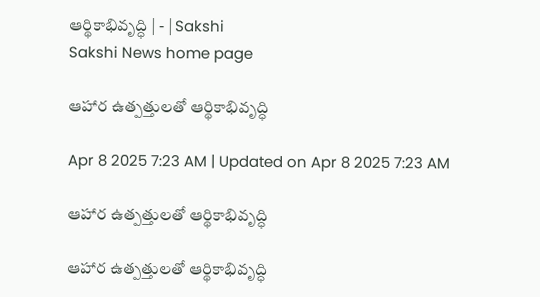ఆర్థికాభివృద్ధి | - | Sakshi
Sakshi News home page

ఆహార ఉత్పత్తులతో ఆర్థికాభివృద్ధి

Apr 8 2025 7:23 AM | Updated on Apr 8 2025 7:23 AM

ఆహార ఉత్పత్తులతో ఆర్థికాభివృద్ధి

ఆహార ఉత్పత్తులతో ఆర్థికాభివృద్ధి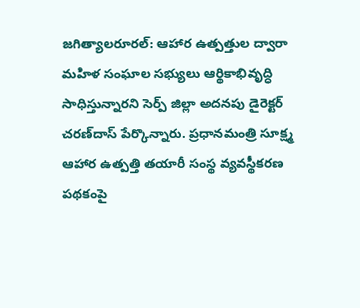జగిత్యాలరూరల్‌: ఆహార ఉత్పత్తుల ద్వారా మహిళ సంఘాల సభ్యులు ఆర్థికాభివృద్ధి సాధిస్తున్నారని సెర్ప్‌ జిల్లా అదనపు డైరెక్టర్‌ చరణ్‌దాస్‌ పేర్కొన్నారు. ప్రధానమంత్రి సూక్ష్మ ఆహార ఉత్పత్తి తయారీ సంస్థ వ్యవస్థీకరణ పథకంపై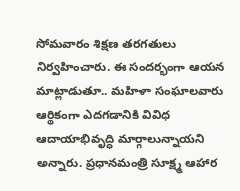సోమవారం శిక్షణ తరగతులు నిర్వహించారు. ఈ సందర్భంగా ఆయన మాట్లాడుతూ.. మహిళా సంఘాలవారు ఆర్థికంగా ఎదగడానికి వివిధ ఆదాయాభివృద్ధి మార్గాలున్నాయని అన్నారు. ప్రధానమంత్రి సూక్ష్మ ఆహార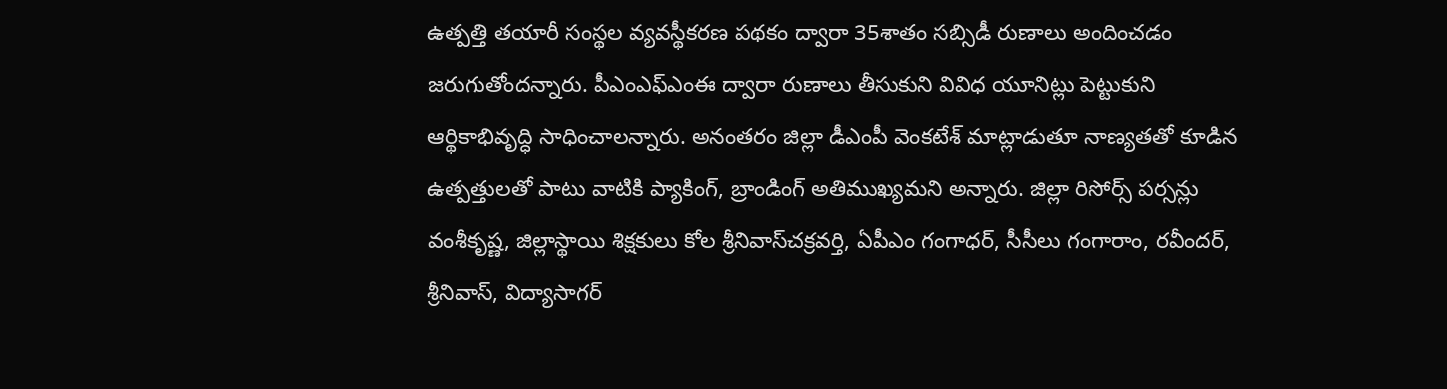ఉత్పత్తి తయారీ సంస్థల వ్యవస్థీకరణ పథకం ద్వారా 35శాతం సబ్సిడీ రుణాలు అందించడం జరుగుతోందన్నారు. పీఎంఎఫ్‌ఎంఈ ద్వారా రుణాలు తీసుకుని వివిధ యూనిట్లు పెట్టుకుని ఆర్థికాభివృద్ధి సాధించాలన్నారు. అనంతరం జిల్లా డీఎంపీ వెంకటేశ్‌ మాట్లాడుతూ నాణ్యతతో కూడిన ఉత్పత్తులతో పాటు వాటికి ప్యాకింగ్‌, బ్రాండింగ్‌ అతిముఖ్యమని అన్నారు. జిల్లా రిసోర్స్‌ పర్సన్లు వంశీకృష్ణ, జిల్లాస్థాయి శిక్షకులు కోల శ్రీనివాస్‌చక్రవర్తి, ఏపీఎం గంగాధర్‌, సీసీలు గంగారాం, రవీందర్‌, శ్రీనివాస్‌, విద్యాసాగర్‌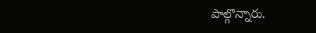పాల్గొన్నారు.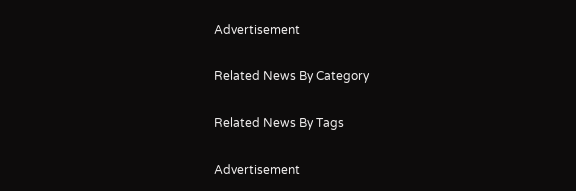Advertisement

Related News By Category

Related News By Tags

Advertisement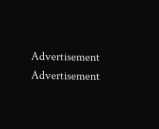Advertisement
Advertisement